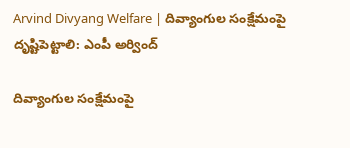Arvind Divyang Welfare | దివ్యాంగుల సంక్షేమంపై దృష్టిపెట్టాలి: ఎంపీ అర్వింద్

దివ్యాంగుల సంక్షేమంపై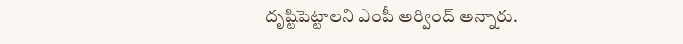దృష్టిపెట్టాలని ఎంపీ అర్వింద్ అన్నారు.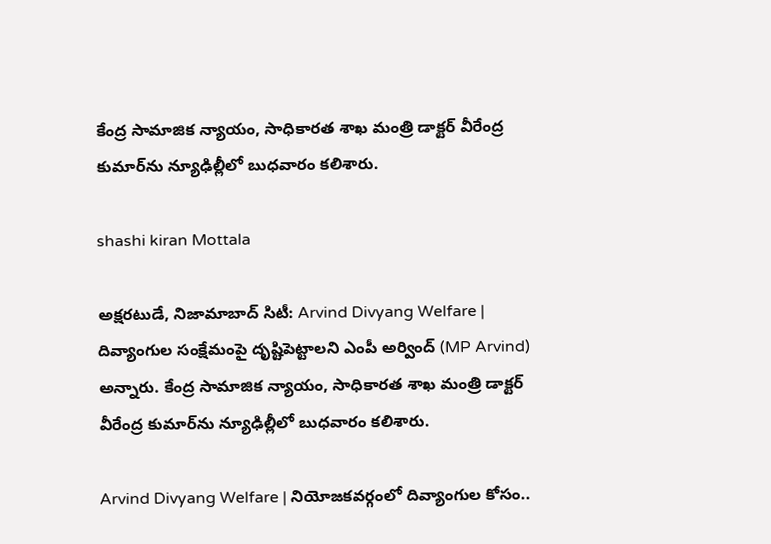కేంద్ర సామాజిక న్యాయం, సాధికారత శాఖ మంత్రి డాక్టర్ వీరేంద్ర కుమార్‌ను న్యూఢిల్లీలో బుధవారం కలిశారు.

shashi kiran Mottala

అక్షరటుడే, నిజామాబాద్ సిటీ: Arvind Divyang Welfare | దివ్యాంగుల సంక్షేమంపై దృష్టిపెట్టాలని ఎంపీ అర్వింద్ (MP Arvind) అన్నారు. కేంద్ర సామాజిక న్యాయం, సాధికారత శాఖ మంత్రి డాక్టర్ వీరేంద్ర కుమార్‌ను న్యూఢిల్లీలో బుధవారం కలిశారు.

Arvind Divyang Welfare | నియోజకవర్గంలో దివ్యాంగుల కోసం..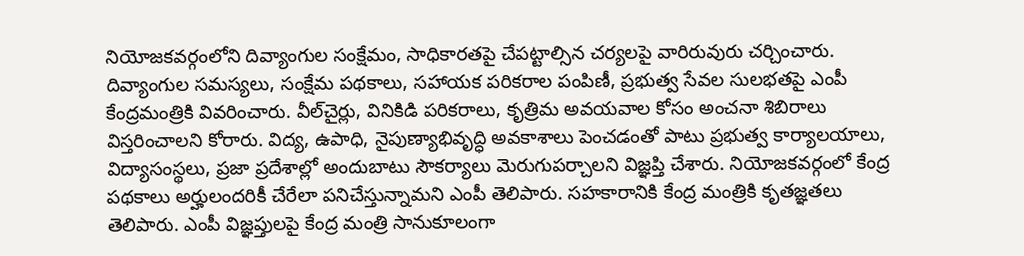నియోజకవర్గంలోని దివ్యాంగుల సంక్షేమం, సాధికారతపై చేపట్టాల్సిన చర్యలపై వారిరువురు చర్చించారు. దివ్యాంగుల సమస్యలు, సంక్షేమ పథకాలు, సహాయక పరికరాల పంపిణీ, ప్రభుత్వ సేవల సులభతపై ఎంపీ కేంద్రమంత్రికి వివరించారు. వీల్‌చైర్లు, వినికిడి పరికరాలు, కృత్రిమ అవయవాల కోసం అంచనా శిబిరాలు విస్తరించాలని కోరారు. విద్య, ఉపాధి, నైపుణ్యాభివృద్ధి అవకాశాలు పెంచడంతో పాటు ప్రభుత్వ కార్యాలయాలు, విద్యాసంస్థలు, ప్రజా ప్రదేశాల్లో అందుబాటు సౌకర్యాలు మెరుగుపర్చాలని విజ్ఞప్తి చేశారు. నియోజకవర్గంలో కేంద్ర పథకాలు అర్హులందరికీ చేరేలా పనిచేస్తున్నామని ఎంపీ తెలిపారు. సహకారానికి కేంద్ర మంత్రికి కృతజ్ఞతలు తెలిపారు. ఎంపీ విజ్ఞప్తులపై కేంద్ర మంత్రి సానుకూలంగా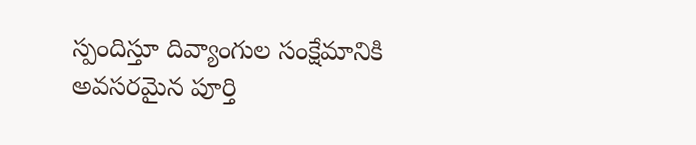స్పందిస్తూ దివ్యాంగుల సంక్షేమానికి అవసరమైన పూర్తి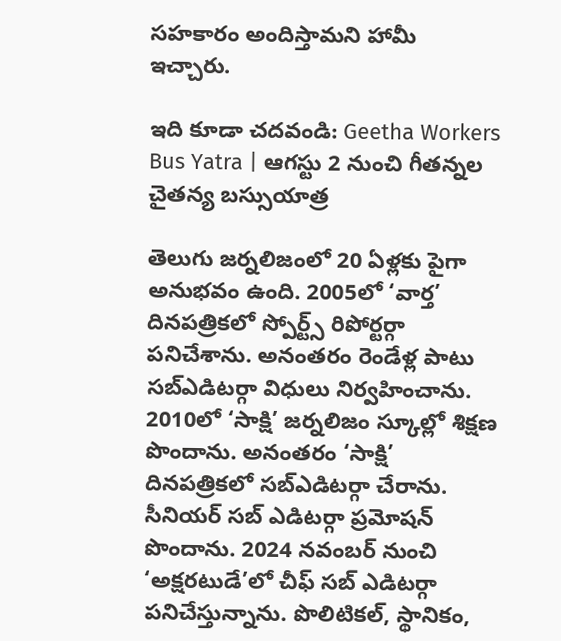సహకారం అందిస్తామని హామీ ఇచ్చారు.

ఇది కూడా చదవండి: Geetha Workers Bus Yatra | ఆగస్టు 2 నుంచి గీతన్నల చైతన్య బస్సుయాత్ర

తెలుగు జర్నలిజంలో 20 ఏళ్లకు పైగా అనుభవం ఉంది. 2005లో ‘వార్త’ దినపత్రికలో స్పోర్ట్స్ రిపోర్టర్గా పనిచేశాను. అనంతరం రెండేళ్ల పాటు సబ్ఎడిటర్గా విధులు నిర్వహించాను. 2010లో ‘సాక్షి’ జర్నలిజం స్కూల్లో శిక్షణ పొందాను. అనంతరం ‘సాక్షి’ దినపత్రికలో సబ్ఎడిటర్గా చేరాను. సీనియర్ సబ్ ఎడిటర్గా ప్రమోషన్ పొందాను. 2024 నవంబర్ నుంచి ‘అక్షరటుడే’లో చీఫ్ సబ్ ఎడిటర్గా పనిచేస్తున్నాను. పొలిటికల్, స్థానికం,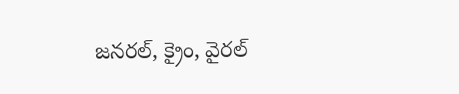జనరల్, క్రైం, వైరల్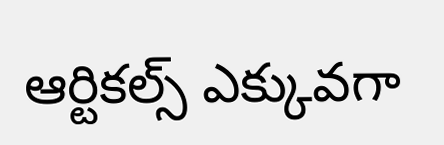ఆర్టికల్స్ ఎక్కువగా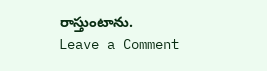రాస్తుంటాను.
Leave a Comment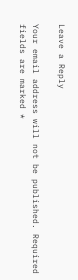Leave a Reply

Your email address will not be published. Required fields are marked *